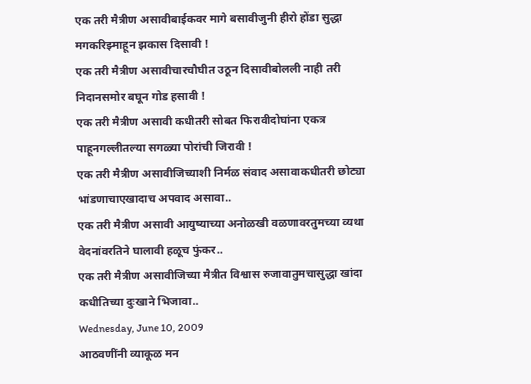एक तरी मैत्रीण असावीबाईकवर मागे बसावीजुनी हीरो होंडा सुद्धा मगकरिझ्माहून झकास दिसावी !
एक तरी मैत्रीण असावीचारचौघीत उठून दिसावीबोलली नाही तरी निदानसमोर बघून गोड हसावी !
एक तरी मैत्रीण असावी कधीतरी सोबत फिरावीदोघांना एकत्र पाहूनगल्लीतल्या सगळ्या पोरांची जिरावी !
एक तरी मैत्रीण असावीजिच्याशी निर्मळ संवाद असावाकधीतरी छोट्या भांडणाचाएखादाच अपवाद असावा..
एक तरी मैत्रीण असावी आयुष्याच्या अनोळखी वळणावरतुमच्या व्यथा वेदनांवरतिने घालावी हळूच फुंकर..
एक तरी मैत्रीण असावीजिच्या मैत्रीत विश्वास रुजावातुमचासुद्धा खांदा कधीतिच्या दुःखाने भिजावा..
Wednesday, June 10, 2009
आठवणींनी व्याकूळ मन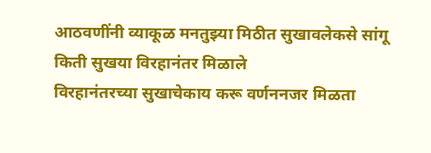आठवणींनी व्याकूळ मनतुझ्या मिठीत सुखावलेकसे सांगू किती सुखया विरहानंतर मिळाले
विरहानंतरच्या सुखाचेकाय करू वर्णननजर मिळता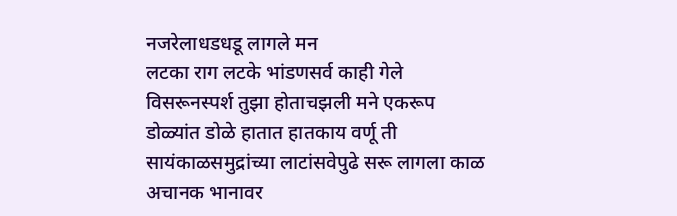नजरेलाधडधडू लागले मन
लटका राग लटके भांडणसर्व काही गेले विसरूनस्पर्श तुझा होताचझली मने एकरूप
डोळ्यांत डोळे हातात हातकाय वर्णू ती सायंकाळसमुद्रांच्या लाटांसवेपुढे सरू लागला काळ
अचानक भानावर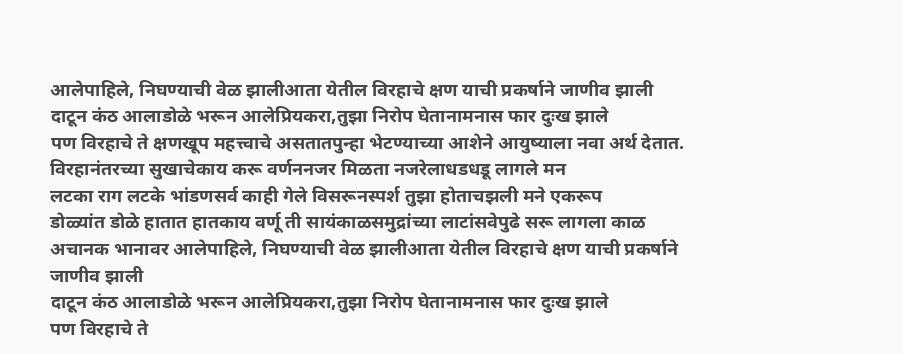आलेपाहिले, निघण्याची वेळ झालीआता येतील विरहाचे क्षण याची प्रकर्षाने जाणीव झाली
दाटून कंठ आलाडोळे भरून आलेप्रियकरा,तुझा निरोप घेतानामनास फार दुःख झाले
पण विरहाचे ते क्षणखूप महत्त्वाचे असतातपुन्हा भेटण्याच्या आशेने आयुष्याला नवा अर्थ देतात.
विरहानंतरच्या सुखाचेकाय करू वर्णननजर मिळता नजरेलाधडधडू लागले मन
लटका राग लटके भांडणसर्व काही गेले विसरूनस्पर्श तुझा होताचझली मने एकरूप
डोळ्यांत डोळे हातात हातकाय वर्णू ती सायंकाळसमुद्रांच्या लाटांसवेपुढे सरू लागला काळ
अचानक भानावर आलेपाहिले, निघण्याची वेळ झालीआता येतील विरहाचे क्षण याची प्रकर्षाने जाणीव झाली
दाटून कंठ आलाडोळे भरून आलेप्रियकरा,तुझा निरोप घेतानामनास फार दुःख झाले
पण विरहाचे ते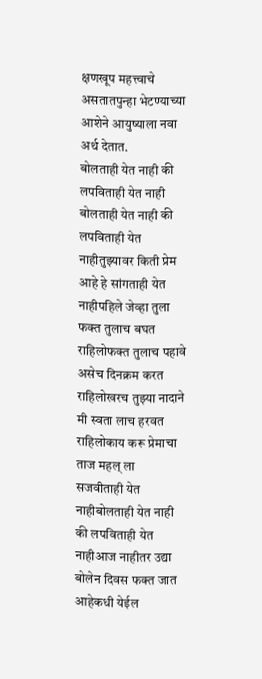क्षणखूप महत्त्वाचे असतातपुन्हा भेटण्याच्या आशेने आयुष्याला नवा अर्थ देतात.
बोलताही येत नाही की लपविताही येत नाही
बोलताही येत नाही की लपविताही येत नाहीतुझ्यावर किती प्रेम आहे हे सांगताही येत नाहीपहिले जेव्हा तुला फक्त तुलाच बघत राहिलोफक्त तुलाच पहावे असेच दिनक्रम करत राहिलोखरच तुझ्या नादाने मी स्वता लाच हरवत राहिलोकाय करू प्रेमाचा ताज महल् ला सजवीताही येत नाहीबोलताही येत नाही की लपविताही येत नाहीआज नाहीतर उद्या बोलेन दिवस फक्त जात आहेकधी येईल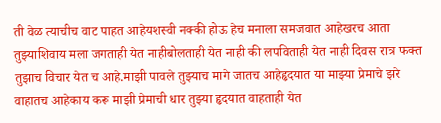ती वेळ त्याचीच वाट पाहत आहेयशस्वी नक्की होऊ हेच मनाला समजवात आहेखरच आता तुझ्याशिवाय मला जगताही येत नाहीबोलताही येत नाही की लपविताही येत नाही दिवस रात्र फक्त तुझाच विचार येत च आहे.माझी पावले तुझ्याच मागे जातच आहेहृदयात या माझ्या प्रेमाचे झरे वाहातच आहेकाय करू माझी प्रेमाची धार तुझ्या हृदयात वाहताही येत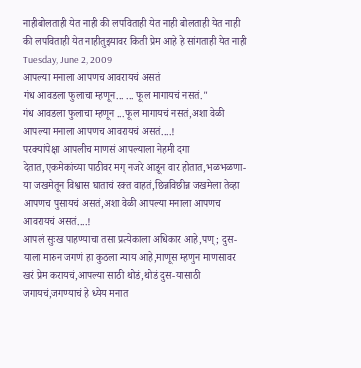नाहीबोलताही येत नाही की लपविताही येत नाही बोलताही येत नाही की लपविताही येत नाहीतुझ्यावर किती प्रेम आहे हे सांगताही येत नाही
Tuesday, June 2, 2009
आपल्या मनाला आपणच आवरायचं असतं
गंध आवडला फुलाचा म्हणून... ... फूल मागायचं नसतं."
गंध आवडला फुलाचा म्हणून ...फूल मागायचं नसतं,अशा वेळी आपल्या मनाला आपणच आवरायचं असतं....!
परक्यांपेक्षा आपलीच माणसं आपल्याला नेहमी दगा देतात,एकमेकांच्या पाठीवर मग् नजरे आडून वार होतात,भळभळणा-या जखमेतून विश्वास घाताचं रक्त वाहतं,छिन्नविछीन्न जखमेला तेव्हा आपणच पुसायचं असतं,अशा वेळी आपल्या मनाला आपणच आवरायचं असतं....!
आपलं सुःख पाहण्याचा तसा प्रत्येकाला अधिकार आहे,पण्; दुस-याला मारुन जगणं हा कुठला न्याय आहे,माणूस म्हणुन माणसावर खरं प्रेम करायचं,आपल्या साठी थोडं,थोडं दुस-यासाठी जगायचं,जगण्याचं हे ध्येय मनात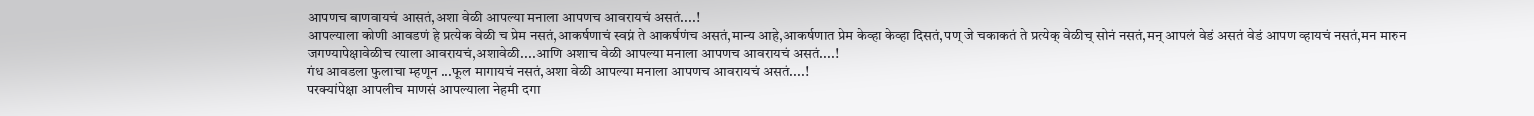आपणच बाणवायचं आसतं,अशा वेळी आपल्या मनाला आपणच आवरायचं असतं....!
आपल्याला कोणी आवडणं हे प्रत्येक वेळी च प्रेम नसतं,आकर्षणाचं स्वप्नं ते आकर्षणंच असतं,मान्य आहे,आकर्षणात प्रेम केव्हा केव्हा दिसतं,पण् जे चकाकतं ते प्रत्येक् वेळीच् सोनं नसतं,मन् आपलं वेडं असतं वेडं आपण व्हायचं नसतं,मन मारुन जगण्यापेक्षावेळीच त्याला आवरायचं,अशावेळी....आणि अशाच वेळी आपल्या मनाला आपणच आवरायचं असतं....!
गंध आवडला फुलाचा म्हणून ...फूल मागायचं नसतं,अशा वेळी आपल्या मनाला आपणच आवरायचं असतं....!
परक्यांपेक्षा आपलीच माणसं आपल्याला नेहमी दगा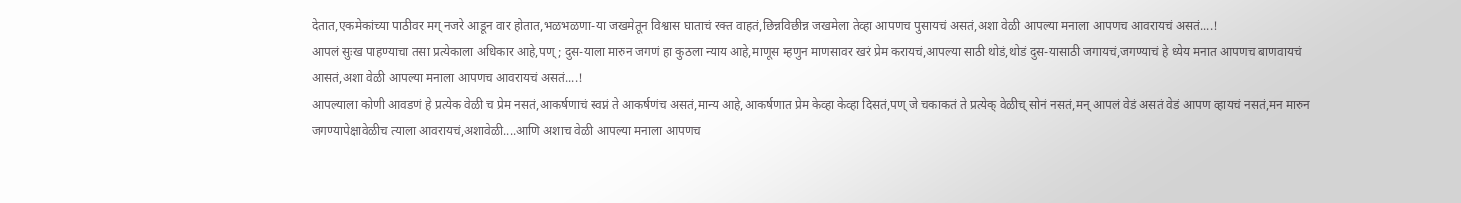देतात,एकमेकांच्या पाठीवर मग् नजरे आडून वार होतात,भळभळणा-या जखमेतून विश्वास घाताचं रक्त वाहतं,छिन्नविछीन्न जखमेला तेव्हा आपणच पुसायचं असतं,अशा वेळी आपल्या मनाला आपणच आवरायचं असतं....!
आपलं सुःख पाहण्याचा तसा प्रत्येकाला अधिकार आहे,पण्; दुस-याला मारुन जगणं हा कुठला न्याय आहे,माणूस म्हणुन माणसावर खरं प्रेम करायचं,आपल्या साठी थोडं,थोडं दुस-यासाठी जगायचं,जगण्याचं हे ध्येय मनात आपणच बाणवायचं आसतं,अशा वेळी आपल्या मनाला आपणच आवरायचं असतं....!
आपल्याला कोणी आवडणं हे प्रत्येक वेळी च प्रेम नसतं,आकर्षणाचं स्वप्नं ते आकर्षणंच असतं,मान्य आहे,आकर्षणात प्रेम केव्हा केव्हा दिसतं,पण् जे चकाकतं ते प्रत्येक् वेळीच् सोनं नसतं,मन् आपलं वेडं असतं वेडं आपण व्हायचं नसतं,मन मारुन जगण्यापेक्षावेळीच त्याला आवरायचं,अशावेळी....आणि अशाच वेळी आपल्या मनाला आपणच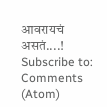आवरायचं असतं....!
Subscribe to:
Comments (Atom)